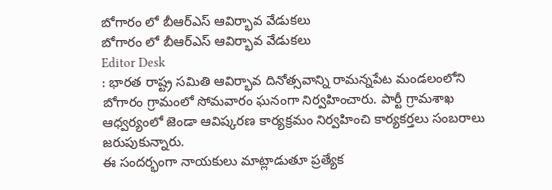బోగారం లో బీఆర్ఎస్ ఆవిర్భావ వేడుకలు
బోగారం లో బీఆర్ఎస్ ఆవిర్భావ వేడుకలు
Editor Desk
: భారత రాష్ట్ర సమితి ఆవిర్భావ దినోత్సవాన్ని రామన్నపేట మండలంలోని బోగారం గ్రామంలో సోమవారం ఘనంగా నిర్వహించారు. పార్టీ గ్రామశాఖ ఆధ్వర్యంలో జెండా ఆవిష్కరణ కార్యక్రమం నిర్వహించి కార్యకర్తలు సంబరాలు జరుపుకున్నారు.
ఈ సందర్భంగా నాయకులు మాట్లాడుతూ ప్రత్యేక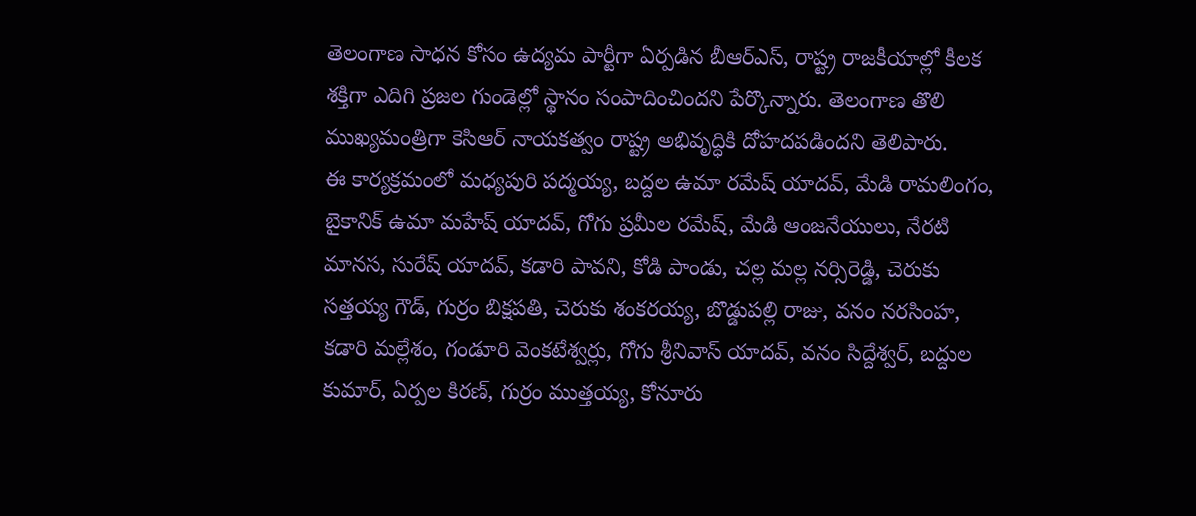తెలంగాణ సాధన కోసం ఉద్యమ పార్టీగా ఏర్పడిన బీఆర్ఎస్, రాష్ట్ర రాజకీయాల్లో కీలక శక్తిగా ఎదిగి ప్రజల గుండెల్లో స్థానం సంపాదించిందని పేర్కొన్నారు. తెలంగాణ తొలి ముఖ్యమంత్రిగా కెసిఆర్ నాయకత్వం రాష్ట్ర అభివృద్ధికి దోహదపడిందని తెలిపారు.
ఈ కార్యక్రమంలో మధ్యపురి పద్మయ్య, బద్దల ఉమా రమేష్ యాదవ్, మేడి రామలింగం, బైకానిక్ ఉమా మహేష్ యాదవ్, గోగు ప్రమీల రమేష్, మేడి ఆంజనేయులు, నేరటి మానస, సురేష్ యాదవ్, కడారి పావని, కోడి పాండు, చల్ల మల్ల నర్సిరెడ్డి, చెరుకు సత్తయ్య గౌడ్, గుర్రం బిక్షపతి, చెరుకు శంకరయ్య, బొడ్డుపల్లి రాజు, వనం నరసింహ, కడారి మల్లేశం, గండూరి వెంకటేశ్వర్లు, గోగు శ్రీనివాస్ యాదవ్, వనం సిద్దేశ్వర్, బద్దుల కుమార్, ఏర్పల కిరణ్, గుర్రం ముత్తయ్య, కోనూరు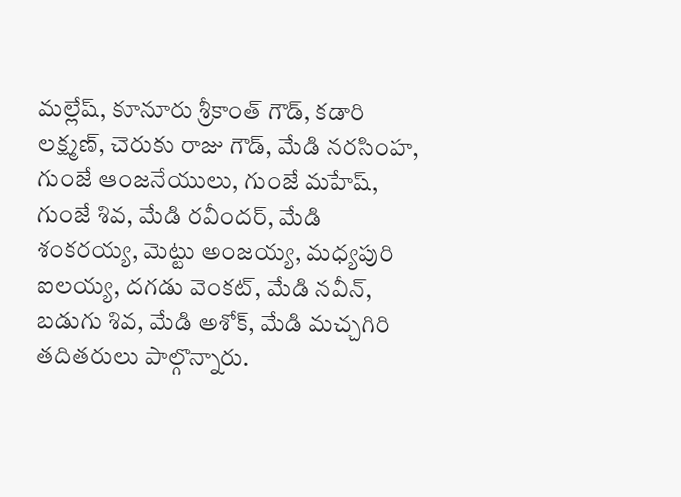మల్లేష్, కూనూరు శ్రీకాంత్ గౌడ్, కడారి లక్ష్మణ్, చెరుకు రాజు గౌడ్, మేడి నరసింహ, గుంజే ఆంజనేయులు, గుంజే మహేష్, గుంజే శివ, మేడి రవీందర్, మేడి శంకరయ్య, మెట్టు అంజయ్య, మధ్యపురి ఐలయ్య, దగడు వెంకట్, మేడి నవీన్, బడుగు శివ, మేడి అశోక్, మేడి మచ్చగిరి తదితరులు పాల్గొన్నారు.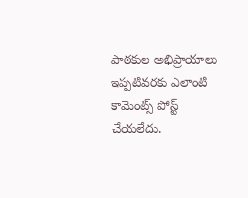పాఠకుల అభిప్రాయాలు
ఇప్పటివరకు ఎలాంటి కామెంట్స్ పోస్ట్ చేయలేదు.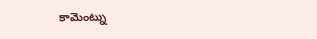కామెంట్ను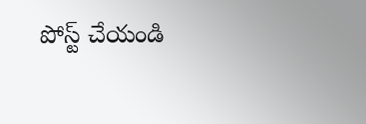పోస్ట్ చేయండి